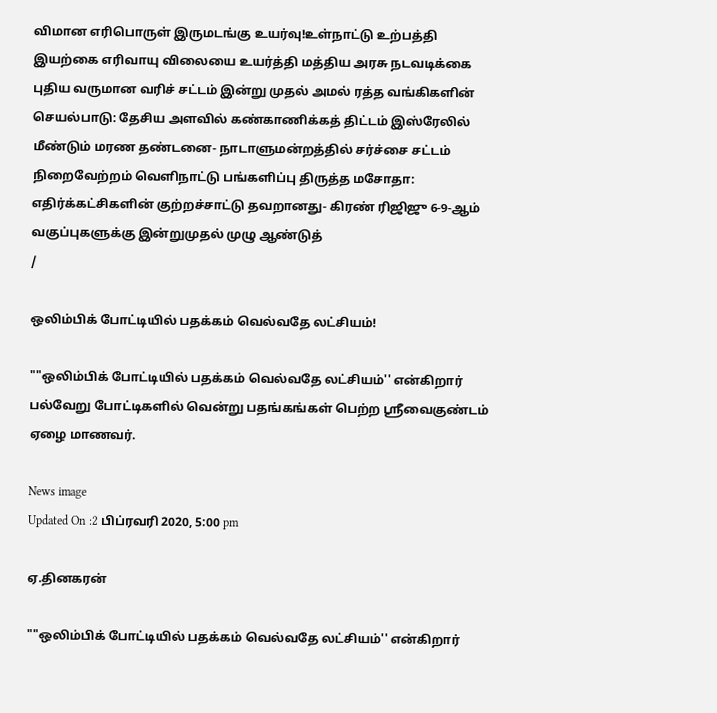விமான எரிபொருள் இருமடங்கு உயர்வு!உள்நாட்டு உற்பத்தி இயற்கை எரிவாயு விலையை உயர்த்தி மத்திய அரசு நடவடிக்கை புதிய வருமான வரிச் சட்டம் இன்று முதல் அமல் ரத்த வங்கிகளின் செயல்பாடு: தேசிய அளவில் கண்காணிக்கத் திட்டம் இஸ்ரேலில் மீண்டும் மரண தண்டனை- நாடாளுமன்றத்தில் சர்ச்சை சட்டம் நிறைவேற்றம் வெளிநாட்டு பங்களிப்பு திருத்த மசோதா: எதிர்க்கட்சிகளின் குற்றச்சாட்டு தவறானது- கிரண் ரிஜிஜு 6-9-ஆம் வகுப்புகளுக்கு இன்றுமுதல் முழு ஆண்டுத்
/

ஒலிம்பிக் போட்டியில் பதக்கம் வெல்வதே லட்சியம்!

""ஒலிம்பிக் போட்டியில் பதக்கம் வெல்வதே லட்சியம்'' என்கிறார் பல்வேறு போட்டிகளில் வென்று பதங்கங்கள் பெற்ற ஸ்ரீவைகுண்டம் ஏழை மாணவர்.

News image
Updated On :2 பிப்ரவரி 2020, 5:00 pm

ஏ.தினகரன்

""ஒலிம்பிக் போட்டியில் பதக்கம் வெல்வதே லட்சியம்'' என்கிறார்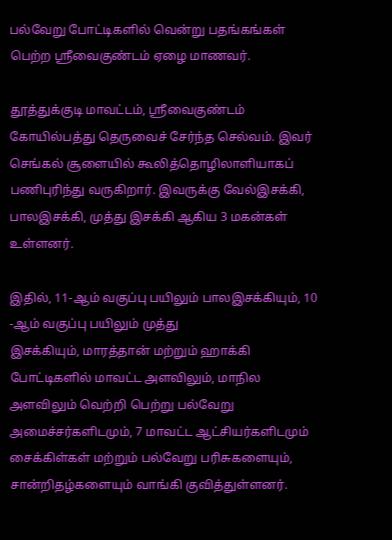பல்வேறு போட்டிகளில் வென்று பதங்கங்கள் பெற்ற ஸ்ரீவைகுண்டம் ஏழை மாணவர்.

தூத்துக்குடி மாவட்டம், ஸ்ரீவைகுண்டம் கோயில்பத்து தெருவைச் சேர்ந்த செல்வம். இவர் செங்கல் சூளையில் கூலித்தொழிலாளியாகப் பணிபுரிந்து வருகிறார். இவருக்கு வேல்இசக்கி, பாலஇசக்கி, முத்து இசக்கி ஆகிய 3 மகன்கள் உள்ளனர்.

இதில், 11-ஆம் வகுப்பு பயிலும் பாலஇசக்கியும், 10 -ஆம் வகுப்பு பயிலும் முத்து
இசக்கியும், மாரத்தான் மற்றும் ஹாக்கி போட்டிகளில் மாவட்ட அளவிலும், மாநில அளவிலும் வெற்றி பெற்று பல்வேறு அமைச்சர்களிடமும், 7 மாவட்ட ஆட்சியர்களிடமும் சைக்கிள்கள் மற்றும் பல்வேறு பரிசுகளையும், சான்றிதழ்களையும் வாங்கி குவித்துள்ளனர்.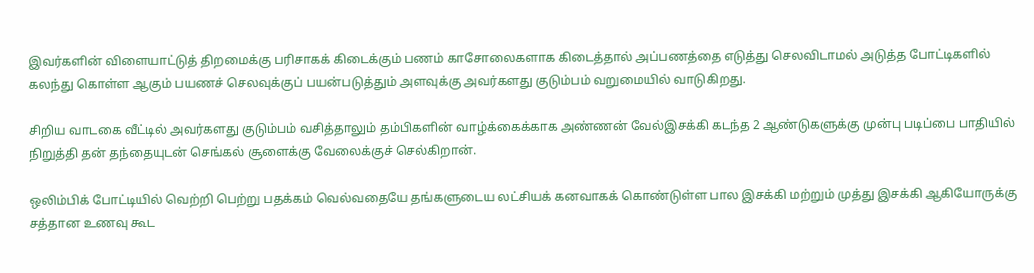இவர்களின் விளையாட்டுத் திறமைக்கு பரிசாகக் கிடைக்கும் பணம் காசோலைகளாக கிடைத்தால் அப்பணத்தை எடுத்து செலவிடாமல் அடுத்த போட்டிகளில் கலந்து கொள்ள ஆகும் பயணச் செலவுக்குப் பயன்படுத்தும் அளவுக்கு அவர்களது குடும்பம் வறுமையில் வாடுகிறது.

சிறிய வாடகை வீட்டில் அவர்களது குடும்பம் வசித்தாலும் தம்பிகளின் வாழ்க்கைக்காக அண்ணன் வேல்இசக்கி கடந்த 2 ஆண்டுகளுக்கு முன்பு படிப்பை பாதியில் நிறுத்தி தன் தந்தையுடன் செங்கல் சூளைக்கு வேலைக்குச் செல்கிறான்.

ஒலிம்பிக் போட்டியில் வெற்றி பெற்று பதக்கம் வெல்வதையே தங்களுடைய லட்சியக் கனவாகக் கொண்டுள்ள பால இசக்கி மற்றும் முத்து இசக்கி ஆகியோருக்கு சத்தான உணவு கூட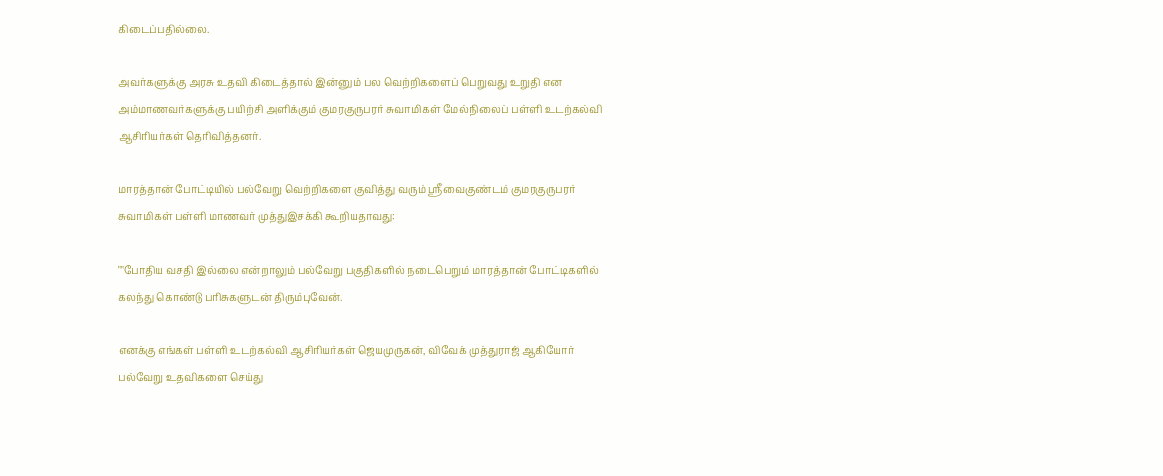கிடைப்பதில்லை.

அவர்களுக்கு அரசு உதவி கிடைத்தால் இன்னும் பல வெற்றிகளைப் பெறுவது உறுதி என அம்மாணவர்களுக்கு பயிற்சி அளிக்கும் குமரகுருபரர் சுவாமிகள் மேல்நிலைப் பள்ளி உடற்கல்வி ஆசிரியர்கள் தெரிவித்தனர்.

மாரத்தான் போட்டியில் பல்வேறு வெற்றிகளை குவித்து வரும் ஸ்ரீவைகுண்டம் குமரகுருபரர் சுவாமிகள் பள்ளி மாணவர் முத்துஇசக்கி கூறியதாவது:

""போதிய வசதி இல்லை என்றாலும் பல்வேறு பகுதிகளில் நடைபெறும் மாரத்தான் போட்டிகளில் கலந்து கொண்டு பரிசுகளுடன் திரும்புவேன்.

எனக்கு எங்கள் பள்ளி உடற்கல்வி ஆசிரியர்கள் ஜெயமுருகன், விவேக் முத்துராஜ் ஆகியோர் பல்வேறு உதவிகளை செய்து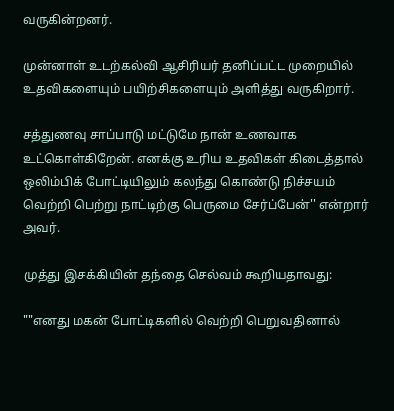வருகின்றனர்.

முன்னாள் உடற்கல்வி ஆசிரியர் தனிப்பட்ட முறையில் உதவிகளையும் பயிற்சிகளையும் அளித்து வருகிறார்.

சத்துணவு சாப்பாடு மட்டுமே நான் உணவாக உட்கொள்கிறேன். எனக்கு உரிய உதவிகள் கிடைத்தால் ஒலிம்பிக் போட்டியிலும் கலந்து கொண்டு நிச்சயம் வெற்றி பெற்று நாட்டிற்கு பெருமை சேர்ப்பேன்'' என்றார் அவர்.

முத்து இசக்கியின் தந்தை செல்வம் கூறியதாவது:

""எனது மகன் போட்டிகளில் வெற்றி பெறுவதினால்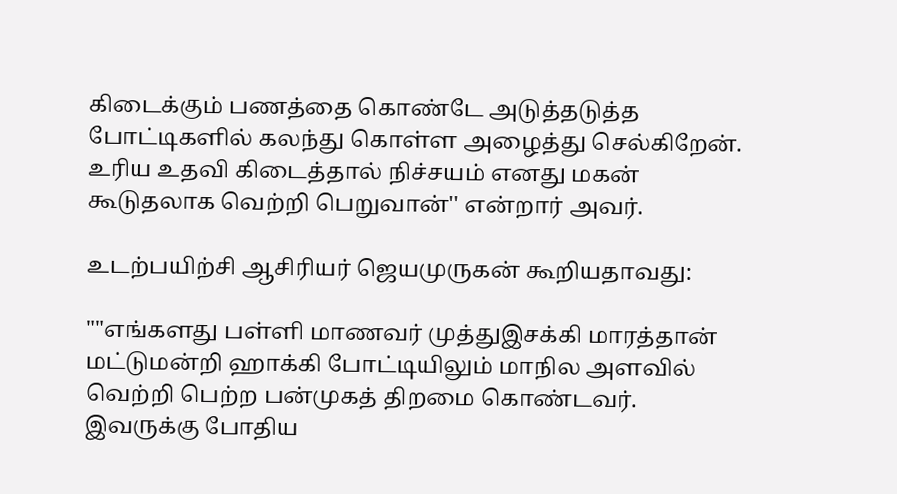கிடைக்கும் பணத்தை கொண்டே அடுத்தடுத்த போட்டிகளில் கலந்து கொள்ள அழைத்து செல்கிறேன். உரிய உதவி கிடைத்தால் நிச்சயம் எனது மகன் கூடுதலாக வெற்றி பெறுவான்'' என்றார் அவர்.

உடற்பயிற்சி ஆசிரியர் ஜெயமுருகன் கூறியதாவது:

""எங்களது பள்ளி மாணவர் முத்துஇசக்கி மாரத்தான் மட்டுமன்றி ஹாக்கி போட்டியிலும் மாநில அளவில் வெற்றி பெற்ற பன்முகத் திறமை கொண்டவர். இவருக்கு போதிய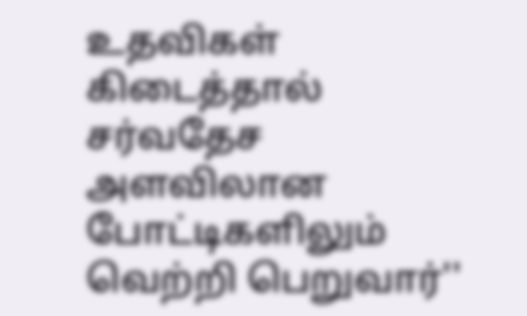உதவிகள் கிடைத்தால் சர்வதேச அளவிலான போட்டிகளிலும் வெற்றி பெறுவார்''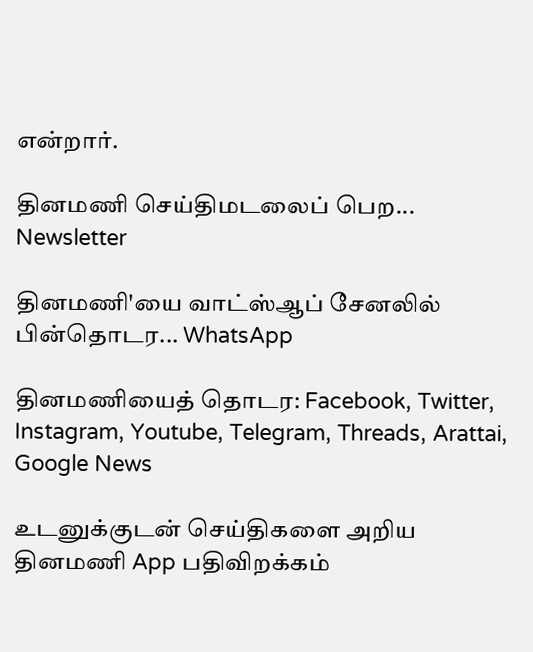என்றார்.

தினமணி செய்திமடலைப் பெற... Newsletter

தினமணி'யை வாட்ஸ்ஆப் சேனலில் பின்தொடர... WhatsApp

தினமணியைத் தொடர: Facebook, Twitter, Instagram, Youtube, Telegram, Threads, Arattai, Google News

உடனுக்குடன் செய்திகளை அறிய தினமணி App பதிவிறக்கம்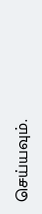செய்யவும்.